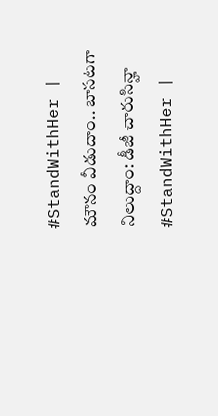#StandWithHer | మౌనం వీడుదాం.. బాసటగా నిలుద్దాం: డీజీ చారుసిన్హా
#StandWithHer |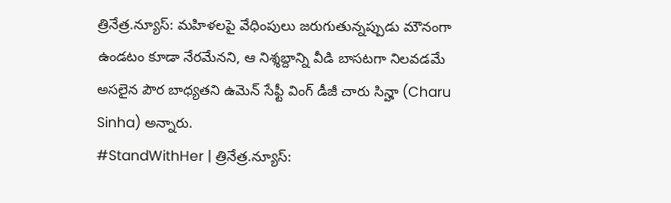త్రినేత్ర.న్యూస్: మహిళలపై వేధింపులు జరుగుతున్నప్పుడు మౌనంగా ఉండటం కూడా నేరమేనని, ఆ నిశ్శబ్దాన్ని వీడి బాసటగా నిలవడమే అసలైన పౌర బాధ్యతని ఉమెన్ సేఫ్టీ వింగ్ డీజీ చారు సిన్హా (Charu Sinha) అన్నారు.
#StandWithHer | త్రినేత్ర.న్యూస్: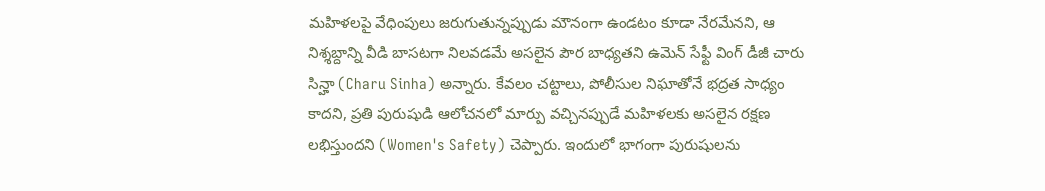మహిళలపై వేధింపులు జరుగుతున్నప్పుడు మౌనంగా ఉండటం కూడా నేరమేనని, ఆ నిశ్శబ్దాన్ని వీడి బాసటగా నిలవడమే అసలైన పౌర బాధ్యతని ఉమెన్ సేఫ్టీ వింగ్ డీజీ చారు సిన్హా (Charu Sinha) అన్నారు. కేవలం చట్టాలు, పోలీసుల నిఘాతోనే భద్రత సాధ్యం కాదని, ప్రతి పురుషుడి ఆలోచనలో మార్పు వచ్చినప్పుడే మహిళలకు అసలైన రక్షణ లభిస్తుందని (Women's Safety) చెప్పారు. ఇందులో భాగంగా పురుషులను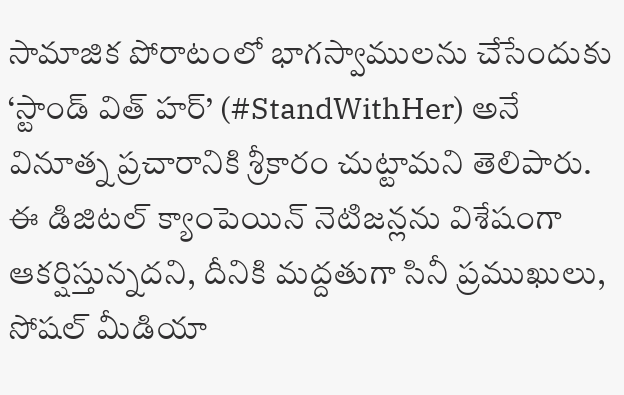సామాజిక పోరాటంలో భాగస్వాములను చేసేందుకు ‘స్టాండ్ విత్ హర్’ (#StandWithHer) అనే వినూత్న ప్రచారానికి శ్రీకారం చుట్టామని తెలిపారు. ఈ డిజిటల్ క్యాంపెయిన్ నెటిజన్లను విశేషంగా ఆకర్షిస్తున్నదని, దీనికి మద్దతుగా సినీ ప్రముఖులు, సోషల్ మీడియా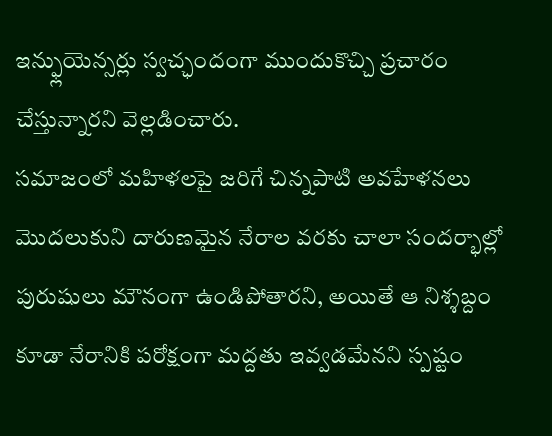ఇన్ఫ్లుయెన్సర్లు స్వచ్ఛందంగా ముందుకొచ్చి ప్రచారం చేస్తున్నారని వెల్లడించారు.
సమాజంలో మహిళలపై జరిగే చిన్నపాటి అవహేళనలు మొదలుకుని దారుణమైన నేరాల వరకు చాలా సందర్భాల్లో పురుషులు మౌనంగా ఉండిపోతారని, అయితే ఆ నిశ్శబ్దం కూడా నేరానికి పరోక్షంగా మద్దతు ఇవ్వడమేనని స్పష్టం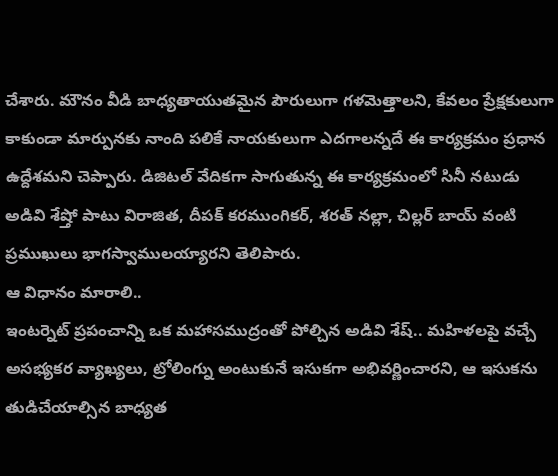చేశారు. మౌనం వీడి బాధ్యతాయుతమైన పౌరులుగా గళమెత్తాలని, కేవలం ప్రేక్షకులుగా కాకుండా మార్పునకు నాంది పలికే నాయకులుగా ఎదగాలన్నదే ఈ కార్యక్రమం ప్రధాన ఉద్దేశమని చెప్పారు. డిజిటల్ వేదికగా సాగుతున్న ఈ కార్యక్రమంలో సినీ నటుడు అడివి శేష్తో పాటు విరాజిత, దీపక్ కరముంగికర్, శరత్ నల్లా, చిల్లర్ బాయ్ వంటి ప్రముఖులు భాగస్వాములయ్యారని తెలిపారు.
ఆ విధానం మారాలి..
ఇంటర్నెట్ ప్రపంచాన్ని ఒక మహాసముద్రంతో పోల్చిన అడివి శేష్.. మహిళలపై వచ్చే అసభ్యకర వ్యాఖ్యలు, ట్రోలింగ్ను అంటుకునే ఇసుకగా అభివర్ణించారని, ఆ ఇసుకను తుడిచేయాల్సిన బాధ్యత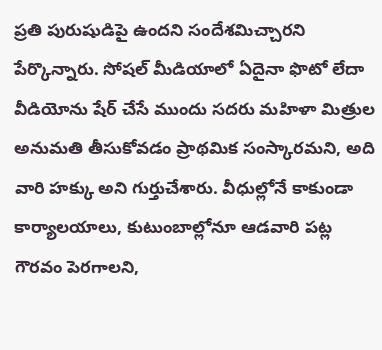ప్రతి పురుషుడిపై ఉందని సందేశమిచ్చారని పేర్కొన్నారు. సోషల్ మీడియాలో ఏదైనా ఫొటో లేదా వీడియోను షేర్ చేసే ముందు సదరు మహిళా మిత్రుల అనుమతి తీసుకోవడం ప్రాథమిక సంస్కారమని, అది వారి హక్కు అని గుర్తుచేశారు. వీధుల్లోనే కాకుండా కార్యాలయాలు, కుటుంబాల్లోనూ ఆడవారి పట్ల గౌరవం పెరగాలని,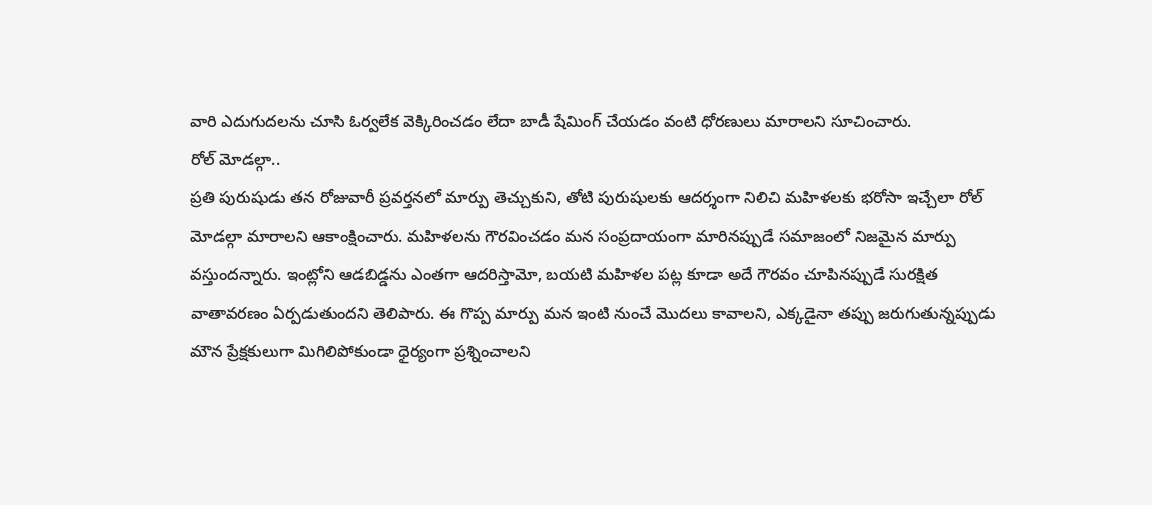వారి ఎదుగుదలను చూసి ఓర్వలేక వెక్కిరించడం లేదా బాడీ షేమింగ్ చేయడం వంటి ధోరణులు మారాలని సూచించారు.
రోల్ మోడల్గా..
ప్రతి పురుషుడు తన రోజువారీ ప్రవర్తనలో మార్పు తెచ్చుకుని, తోటి పురుషులకు ఆదర్శంగా నిలిచి మహిళలకు భరోసా ఇచ్చేలా రోల్ మోడల్గా మారాలని ఆకాంక్షించారు. మహిళలను గౌరవించడం మన సంప్రదాయంగా మారినప్పుడే సమాజంలో నిజమైన మార్పు వస్తుందన్నారు. ఇంట్లోని ఆడబిడ్డను ఎంతగా ఆదరిస్తామో, బయటి మహిళల పట్ల కూడా అదే గౌరవం చూపినప్పుడే సురక్షిత వాతావరణం ఏర్పడుతుందని తెలిపారు. ఈ గొప్ప మార్పు మన ఇంటి నుంచే మొదలు కావాలని, ఎక్కడైనా తప్పు జరుగుతున్నప్పుడు మౌన ప్రేక్షకులుగా మిగిలిపోకుండా ధైర్యంగా ప్రశ్నించాలని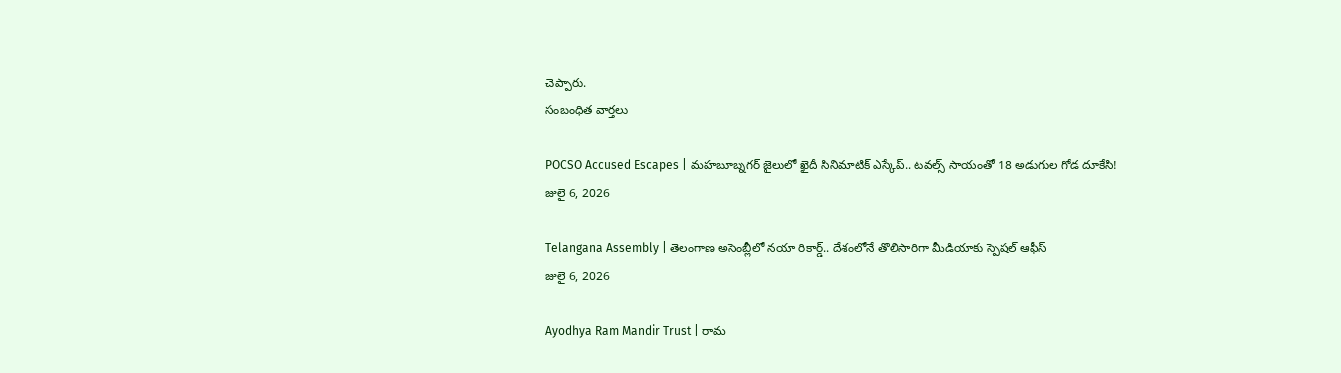చెప్పారు.
సంబంధిత వార్తలు

POCSO Accused Escapes | మహబూబ్నగర్ జైలులో ఖైదీ సినిమాటిక్ ఎస్కేప్.. టవల్స్ సాయంతో 18 అడుగుల గోడ దూకేసి!
జులై 6, 2026

Telangana Assembly | తెలంగాణ అసెంబ్లీలో నయా రికార్డ్.. దేశంలోనే తొలిసారిగా మీడియాకు స్పెషల్ ఆఫీస్
జులై 6, 2026

Ayodhya Ram Mandir Trust | రామ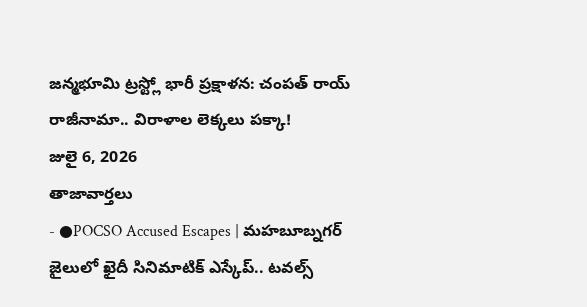జన్మభూమి ట్రస్ట్లో భారీ ప్రక్షాళన: చంపత్ రాయ్ రాజీనామా.. విరాళాల లెక్కలు పక్కా!
జులై 6, 2026
తాజావార్తలు
- ●POCSO Accused Escapes | మహబూబ్నగర్ జైలులో ఖైదీ సినిమాటిక్ ఎస్కేప్.. టవల్స్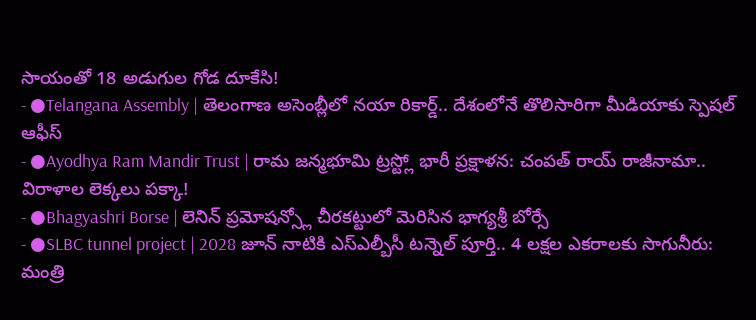సాయంతో 18 అడుగుల గోడ దూకేసి!
- ●Telangana Assembly | తెలంగాణ అసెంబ్లీలో నయా రికార్డ్.. దేశంలోనే తొలిసారిగా మీడియాకు స్పెషల్ ఆఫీస్
- ●Ayodhya Ram Mandir Trust | రామ జన్మభూమి ట్రస్ట్లో భారీ ప్రక్షాళన: చంపత్ రాయ్ రాజీనామా.. విరాళాల లెక్కలు పక్కా!
- ●Bhagyashri Borse | లెనిన్ ప్రమోషన్స్లో చీరకట్టులో మెరిసిన భాగ్యశ్రీ బోర్సే
- ●SLBC tunnel project | 2028 జూన్ నాటికి ఎస్ఎల్బీసీ టన్నెల్ పూర్తి.. 4 లక్షల ఎకరాలకు సాగునీరు: మంత్రి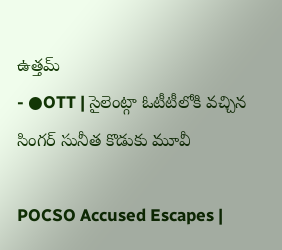ఉత్తమ్
- ●OTT | సైలెంట్గా ఓటీటీలోకి వచ్చిన సింగర్ సునీత కొడుకు మూవీ

POCSO Accused Escapes |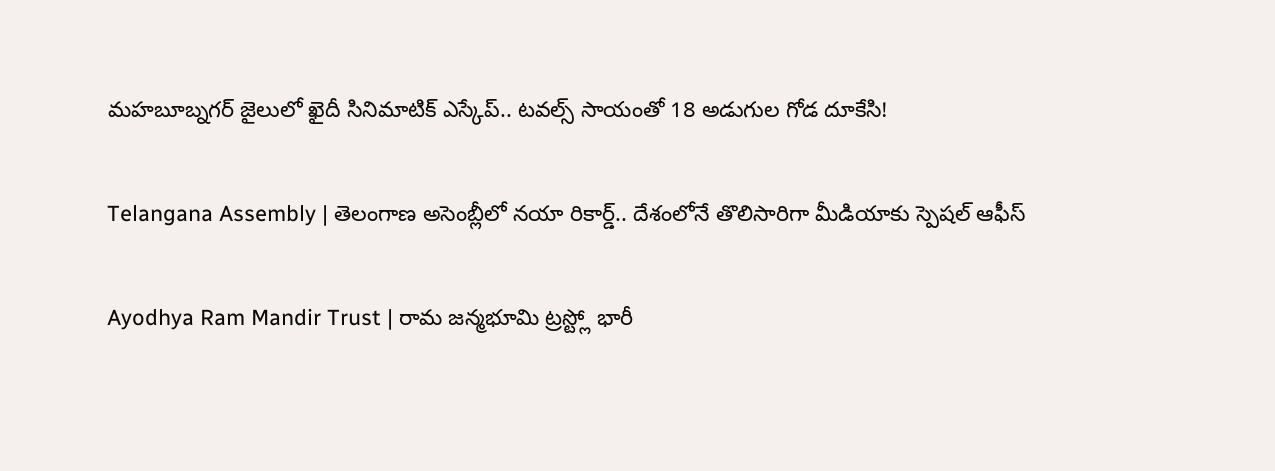మహబూబ్నగర్ జైలులో ఖైదీ సినిమాటిక్ ఎస్కేప్.. టవల్స్ సాయంతో 18 అడుగుల గోడ దూకేసి!

Telangana Assembly | తెలంగాణ అసెంబ్లీలో నయా రికార్డ్.. దేశంలోనే తొలిసారిగా మీడియాకు స్పెషల్ ఆఫీస్

Ayodhya Ram Mandir Trust | రామ జన్మభూమి ట్రస్ట్లో భారీ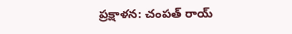ప్రక్షాళన: చంపత్ రాయ్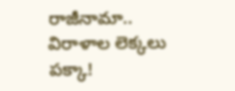రాజీనామా.. విరాళాల లెక్కలు పక్కా!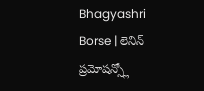Bhagyashri Borse | లెనిన్ ప్రమోషన్స్లో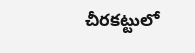చీరకట్టులో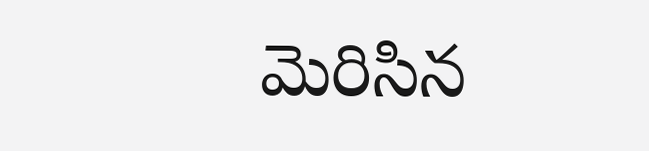మెరిసిన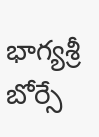భాగ్యశ్రీ బోర్సే